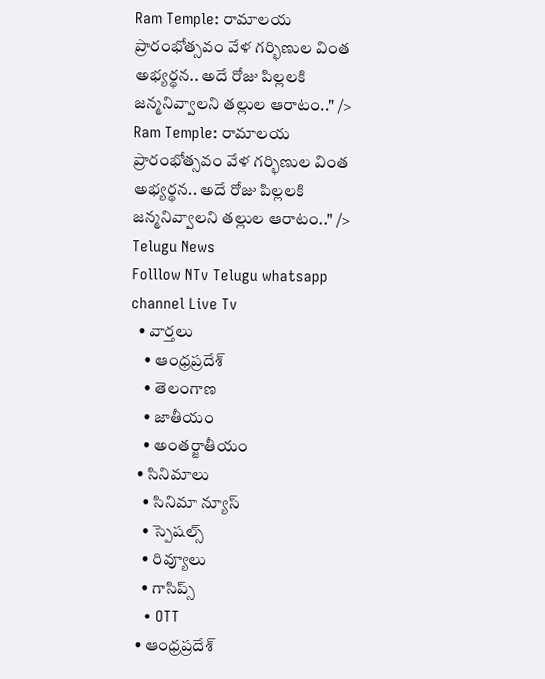Ram Temple: రామాలయ ప్రారంభోత్సవం వేళ గర్భిణుల వింత అభ్యర్థన.. అదే రోజు పిల్లలకి జన్మనివ్వాలని తల్లుల ఆరాటం.." /> Ram Temple: రామాలయ ప్రారంభోత్సవం వేళ గర్భిణుల వింత అభ్యర్థన.. అదే రోజు పిల్లలకి జన్మనివ్వాలని తల్లుల ఆరాటం.." />
Telugu News
Folllow NTv Telugu whatsapp channel Live Tv
  • వార్తలు
    • ఆంధ్రప్రదేశ్
    • తెలంగాణ
    • జాతీయం
    • అంతర్జాతీయం
  • సినిమాలు
    • సినిమా న్యూస్
    • స్పెషల్స్
    • రివ్యూలు
    • గాసిప్స్
    • OTT
  • ఆంధ్రప్రదేశ్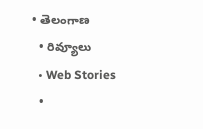• తెలంగాణ
  • రివ్యూలు
  • Web Stories
  •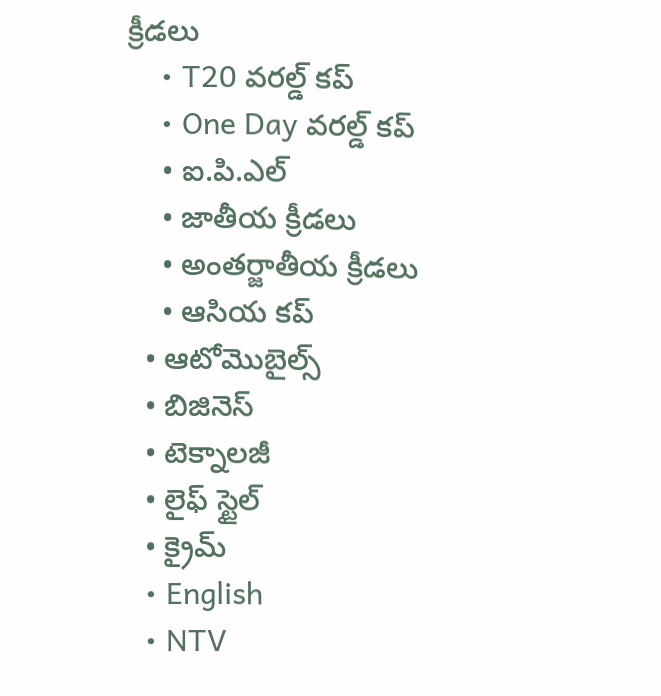క్రీడలు
    • T20 వరల్డ్ కప్
    • One Day వరల్డ్ కప్
    • ఐ.పి.ఎల్
    • జాతీయ క్రీడలు
    • అంతర్జాతీయ క్రీడలు
    • ఆసియ కప్
  • ఆటోమొబైల్స్
  • బిజినెస్‌
  • టెక్నాలజీ
  • లైఫ్ స్టైల్
  • క్రైమ్
  • English
  • NTV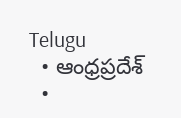Telugu
  • ఆంధ్రప్రదేశ్
  •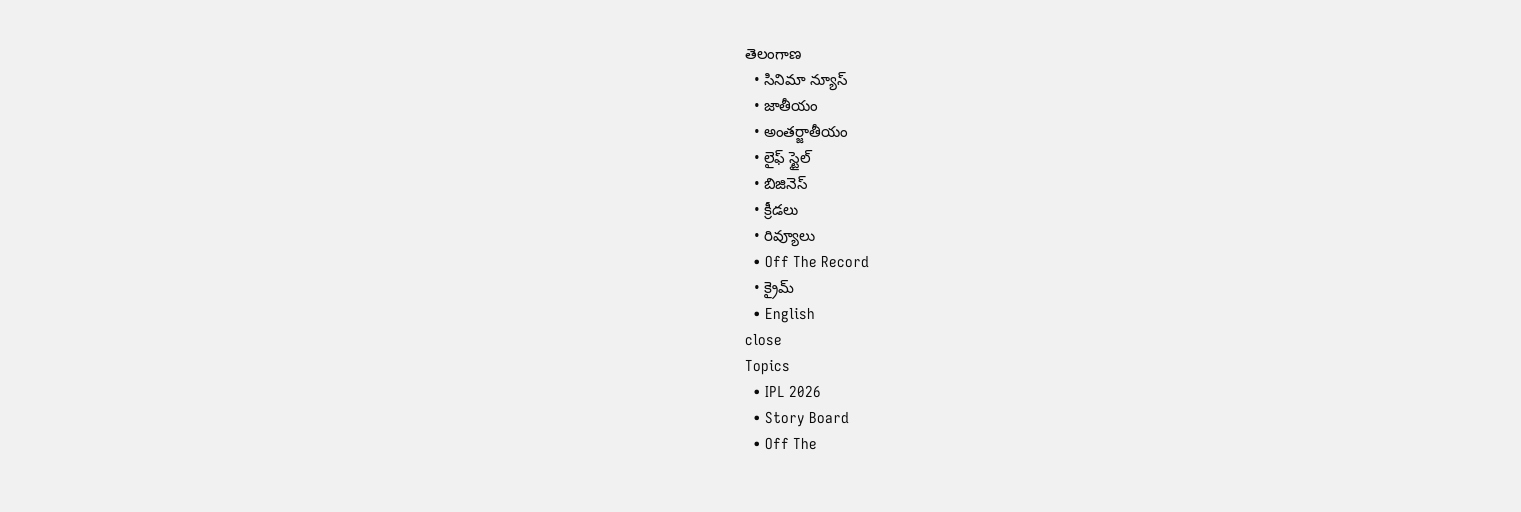తెలంగాణ
  • సినిమా న్యూస్
  • జాతీయం
  • అంతర్జాతీయం
  • లైఫ్ స్టైల్
  • బిజినెస్‌
  • క్రీడలు
  • రివ్యూలు
  • Off The Record
  • క్రైమ్
  • English
close
Topics
  • IPL 2026
  • Story Board
  • Off The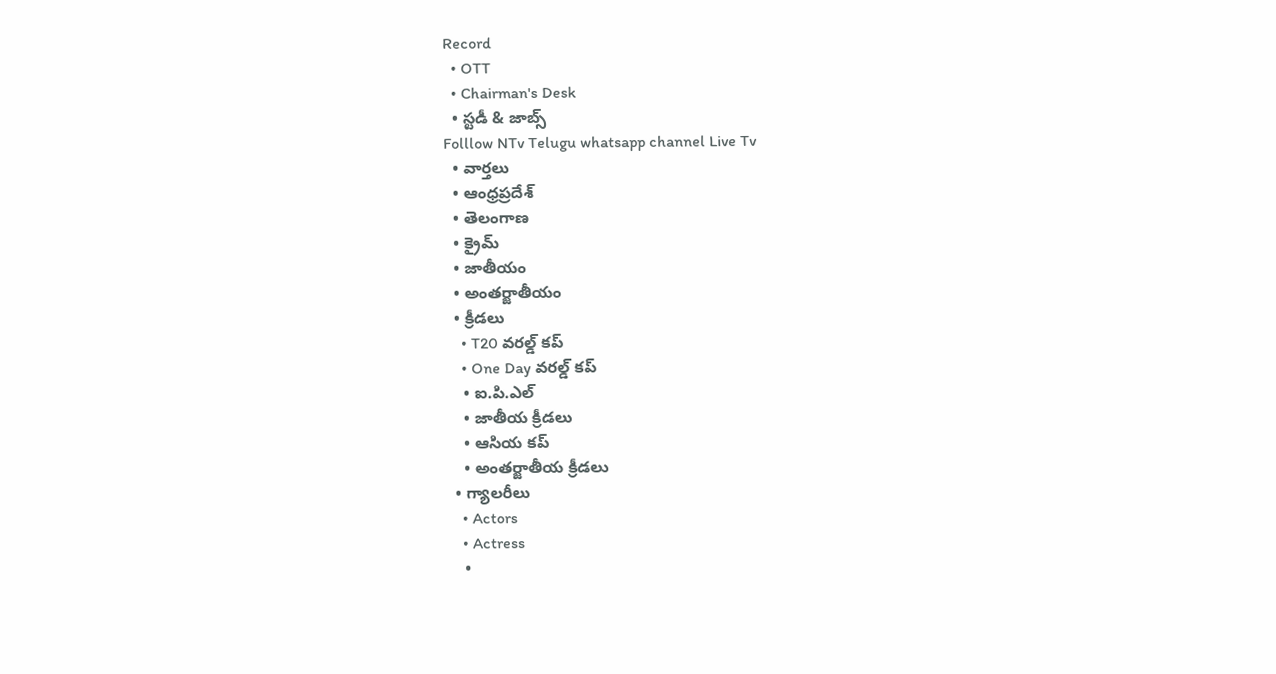Record
  • OTT
  • Chairman's Desk
  • స్టడీ & జాబ్స్
Folllow NTv Telugu whatsapp channel Live Tv
  • వార్తలు
  • ఆంధ్రప్రదేశ్
  • తెలంగాణ
  • క్రైమ్
  • జాతీయం
  • అంతర్జాతీయం
  • క్రీడలు
    • T20 వరల్డ్ కప్
    • One Day వరల్డ్ కప్
    • ఐ.పి.ఎల్
    • జాతీయ క్రీడలు
    • ఆసియ కప్
    • అంతర్జాతీయ క్రీడలు
  • గ్యాలరీలు
    • Actors
    • Actress
    •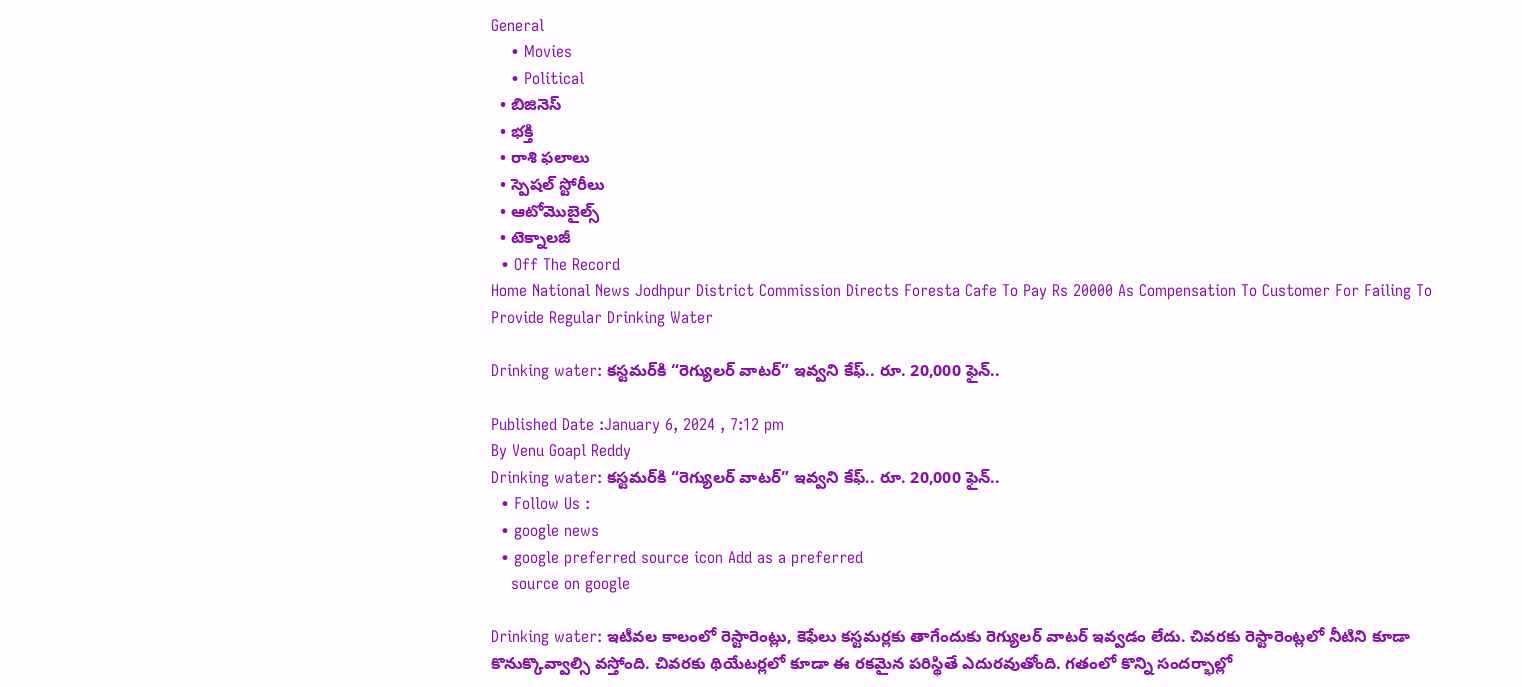General
    • Movies
    • Political
  • బిజినెస్‌
  • భక్తి
  • రాశి ఫలాలు
  • స్పెషల్‌ స్టోరీలు
  • ఆటోమొబైల్స్
  • టెక్నాలజీ
  • Off The Record
Home National News Jodhpur District Commission Directs Foresta Cafe To Pay Rs 20000 As Compensation To Customer For Failing To Provide Regular Drinking Water

Drinking water: కస్టమర్‌కి “రెగ్యులర్ వాటర్” ఇవ్వని కేఫ్.. రూ. 20,000 ఫైన్..

Published Date :January 6, 2024 , 7:12 pm
By Venu Goapl Reddy
Drinking water: కస్టమర్‌కి “రెగ్యులర్ వాటర్” ఇవ్వని కేఫ్.. రూ. 20,000 ఫైన్..
  • Follow Us :
  • google news
  • google preferred source icon Add as a preferred
    source on google

Drinking water: ఇటీవల కాలంలో రెస్టారెంట్లు, కెఫేలు కస్టమర్లకు తాగేందుకు రెగ్యులర్ వాటర్ ఇవ్వడం లేదు. చివరకు రెస్టారెంట్లలో నీటిని కూడా కొనుక్కొవ్వాల్సి వస్తోంది. చివరకు థియేటర్లలో కూడా ఈ రకమైన పరిస్థితే ఎదురవుతోంది. గతంలో కొన్ని సందర్భాల్లో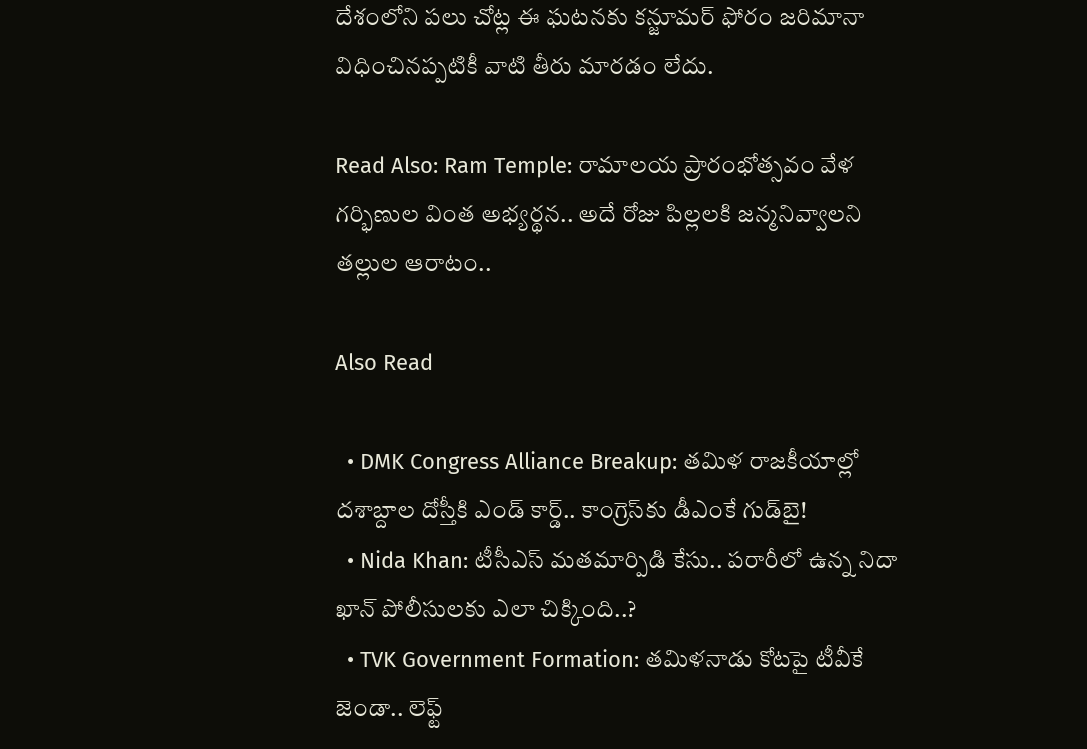దేశంలోని పలు చోట్ల ఈ ఘటనకు కన్జూమర్ ఫోరం జరిమానా విధించినప్పటికీ వాటి తీరు మారడం లేదు.

Read Also: Ram Temple: రామాలయ ప్రారంభోత్సవం వేళ గర్భిణుల వింత అభ్యర్థన.. అదే రోజు పిల్లలకి జన్మనివ్వాలని తల్లుల ఆరాటం..

Also Read

  • DMK Congress Alliance Breakup: తమిళ రాజకీయాల్లో దశాబ్దాల దోస్తీకి ఎండ్ కార్డ్.. కాంగ్రెస్‌కు డీఎంకే గుడ్‌బై!
  • Nida Khan: టీసీఎస్ మతమార్పిడి కేసు.. పరారీలో ఉన్న నిదా ఖాన్ పోలీసులకు ఎలా చిక్కింది..?
  • TVK Government Formation: తమిళనాడు కోటపై టీవీకే జెండా.. లెఫ్ట్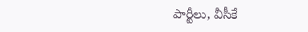పార్టీలు, వీసీకే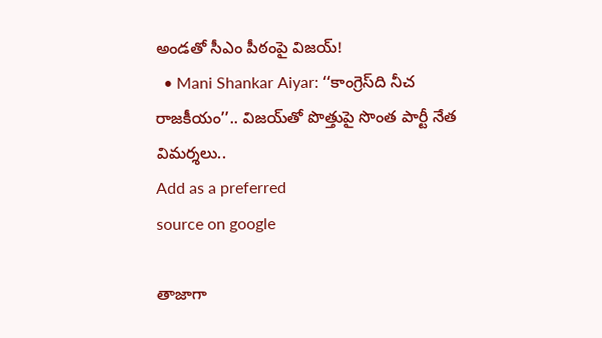అండతో సీఎం పీఠంపై విజయ్!
  • Mani Shankar Aiyar: ‘‘కాంగ్రెస్‌ది నీచ రాజకీయం’’.. విజయ్‌తో పొత్తుపై సొంత పార్టీ నేత విమర్శలు..
Add as a preferred
source on google

తాజాగా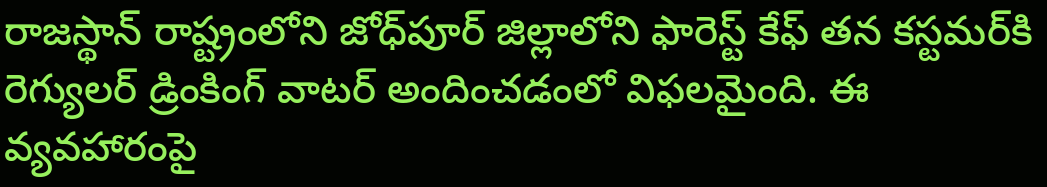రాజస్థాన్ రాష్ట్రంలోని జోధ్‌పూర్ జిల్లాలోని ఫారెస్ట్ కేఫ్ తన కస్టమర్‌కి రెగ్యులర్ డ్రింకింగ్ వాటర్ అందించడంలో విఫలమైంది. ఈ వ్యవహారంపై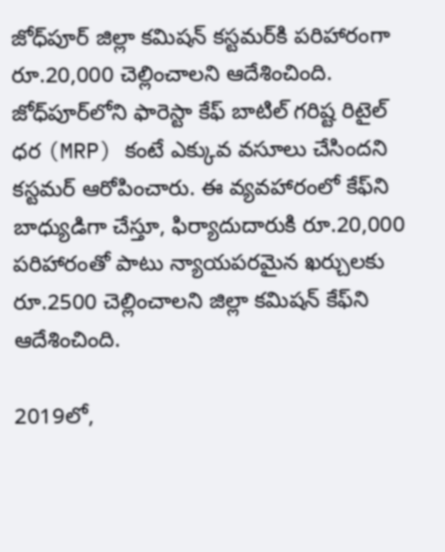జోధ్‌పూర్ జిల్లా కమిషన్ కస్టమర్‌కి పరిహారంగా రూ.20,000 చెల్లించాలని ఆదేశించింది. జోధ్‌పూర్‌లోని ఫారెస్టా కేఫ్ బాటిల్ గరిష్ట రిటైల్ ధర (MRP) కంటే ఎక్కువ వసూలు చేసిందని కస్టమర్ ఆరోపించారు. ఈ వ్యవహారంలో కేఫ్‌ని బాధ్యుడిగా చేస్తూ, ఫిర్యాదుదారుకి రూ.20,000 పరిహారంతో పాటు న్యాయపరమైన ఖర్చులకు రూ.2500 చెల్లించాలని జిల్లా కమిషన్ కేఫ్‌ని ఆదేశించింది.

2019లో,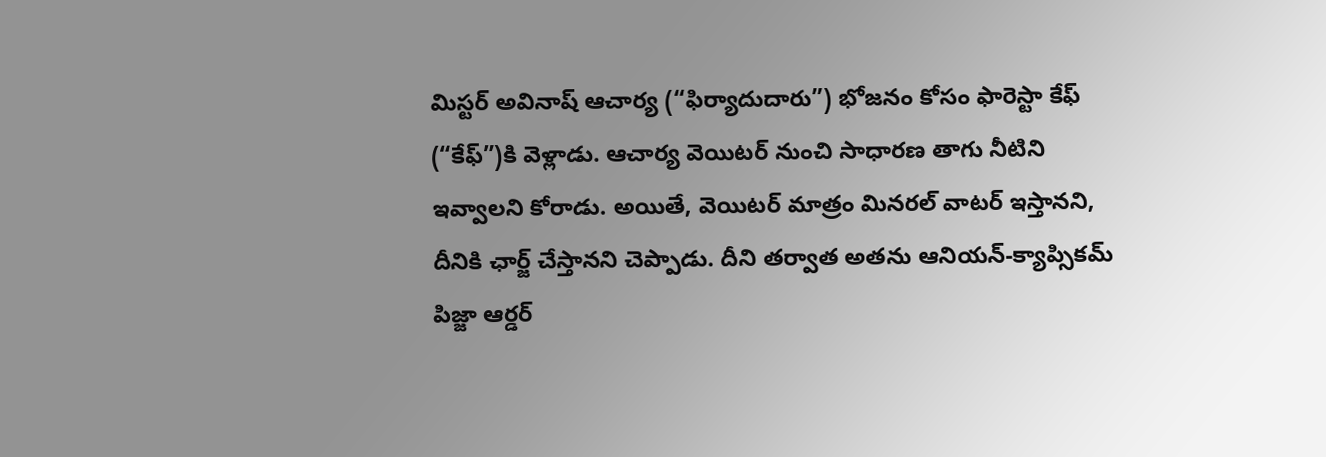మిస్టర్ అవినాష్ ఆచార్య (“ఫిర్యాదుదారు”) భోజనం కోసం ఫారెస్టా కేఫ్ (“కేఫ్”)కి వెళ్లాడు. ఆచార్య వెయిటర్ నుంచి సాధారణ తాగు నీటిని ఇవ్వాలని కోరాడు. అయితే, వెయిటర్ మాత్రం మినరల్ వాటర్ ఇస్తానని, దీనికి ఛార్జ్ చేస్తానని చెప్పాడు. దీని తర్వాత అతను ఆనియన్-క్యాప్సికమ్ పిజ్జా ఆర్డర్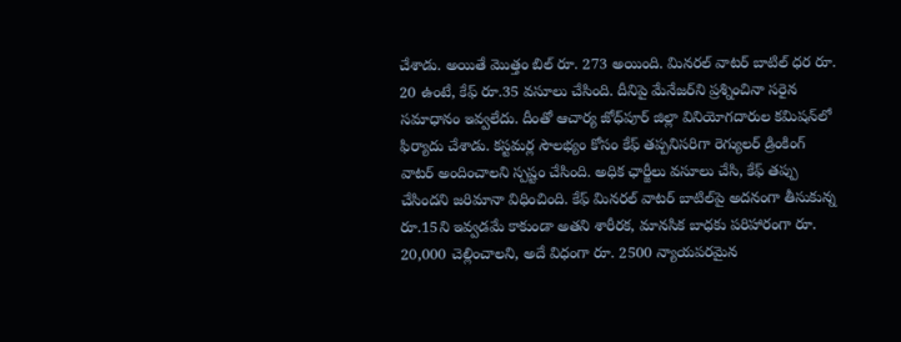చేశాడు. అయితే మొత్తం బిల్ రూ. 273 అయింది. మినరల్ వాటర్ బాటిల్ ధర రూ. 20 ఉంటే, కేఫ్ రూ.35 వసూలు చేసింది. దీనిపై మేనేజర్‌ని ప్రశ్నించినా సరైన సమాధానం ఇవ్వలేదు. దీంతో ఆచార్య జోధ్‌పూర్ జిల్లా వినియోగదారుల కమిషన్‌‌లో ఫిర్యాదు చేశాడు. కస్టమర్ల సౌలభ్యం కోసం కేఫ్ తప్పనిసరిగా రెగ్యులర్ డ్రింకింగ్ వాటర్ అందించాలని స్పష్టం చేసింది. అధిక ఛార్జీలు వసూలు చేసి, కేఫ్ తప్పు చేసిందని జరిమానా విధించింది. కేఫ్ మినరల్ వాటర్ బాటిల్‌పై అదనంగా తీసుకున్న రూ.15ని ఇవ్వడమే కాకుండా అతని శారీరక, మానసిక బాధకు పరిహారంగా రూ. 20,000 చెల్లించాలని, అదే విధంగా రూ. 2500 న్యాయపరమైన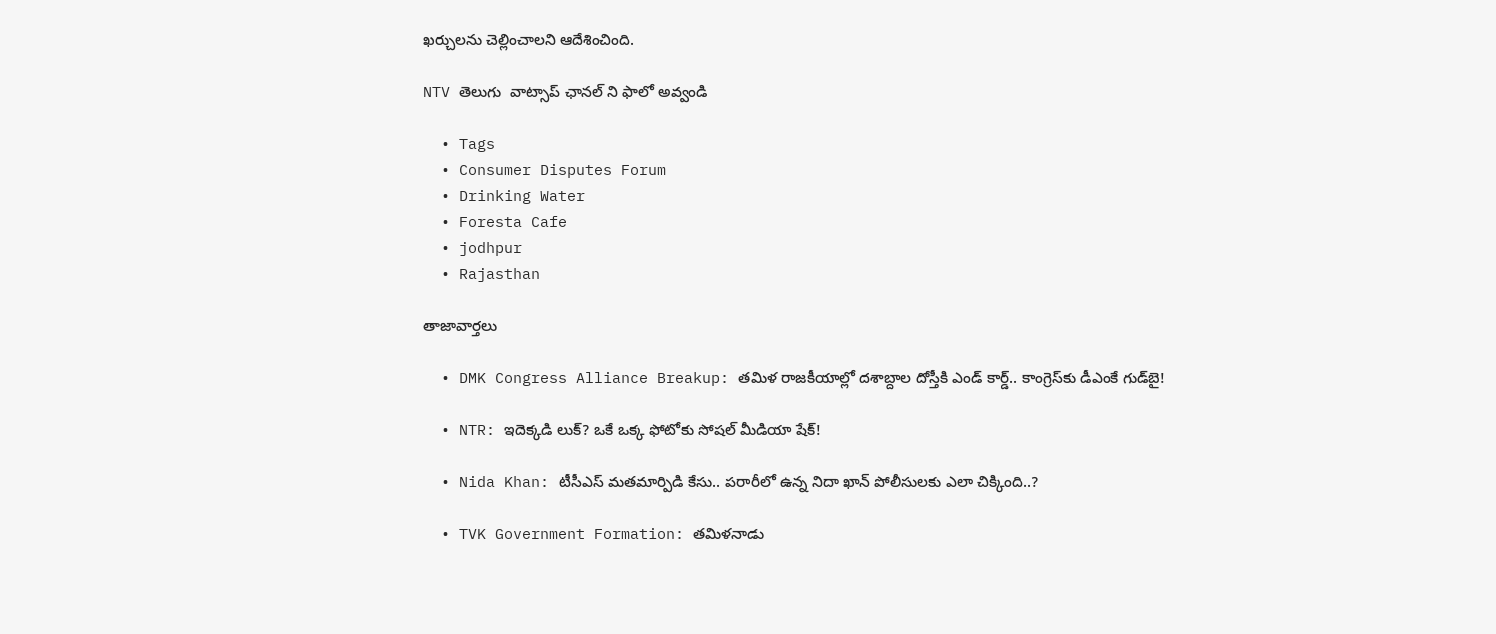ఖర్చులను చెల్లించాలని ఆదేశించింది.

NTV తెలుగు  వాట్సాప్ ఛానల్ ని ఫాలో అవ్వండి

  • Tags
  • Consumer Disputes Forum
  • Drinking Water
  • Foresta Cafe
  • jodhpur
  • Rajasthan

తాజావార్తలు

  • DMK Congress Alliance Breakup: తమిళ రాజకీయాల్లో దశాబ్దాల దోస్తీకి ఎండ్ కార్డ్.. కాంగ్రెస్‌కు డీఎంకే గుడ్‌బై!

  • NTR: ఇదెక్కడి లుక్? ఒకే ఒక్క ఫోటోకు సోషల్ మీడియా షేక్!

  • Nida Khan: టీసీఎస్ మతమార్పిడి కేసు.. పరారీలో ఉన్న నిదా ఖాన్ పోలీసులకు ఎలా చిక్కింది..?

  • TVK Government Formation: తమిళనాడు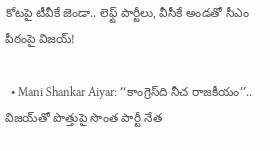కోటపై టీవీకే జెండా.. లెఫ్ట్ పార్టీలు, వీసీకే అండతో సీఎం పీఠంపై విజయ్!

  • Mani Shankar Aiyar: ‘‘కాంగ్రెస్‌ది నీచ రాజకీయం’’.. విజయ్‌తో పొత్తుపై సొంత పార్టీ నేత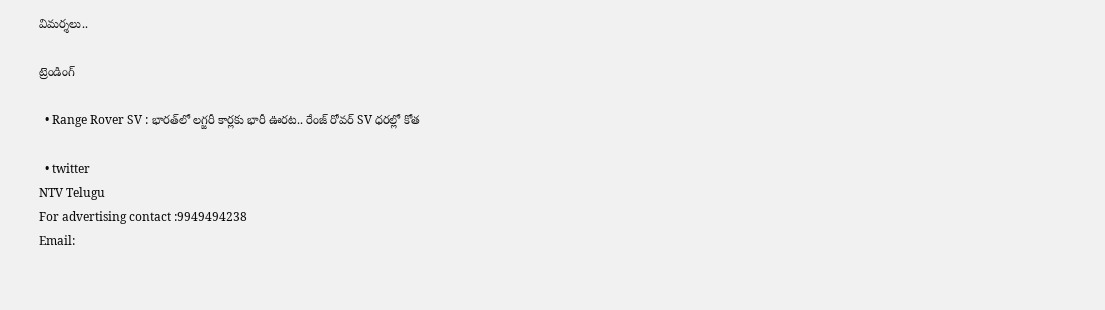విమర్శలు..

ట్రెండింగ్‌

  • Range Rover SV : భారత్‌లో లగ్జరీ కార్లకు భారీ ఊరట.. రేంజ్ రోవర్ SV ధరల్లో కోత

  • twitter
NTV Telugu
For advertising contact :9949494238
Email: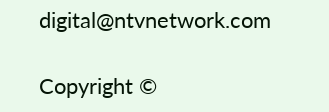digital@ntvnetwork.com

Copyright ©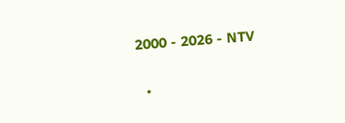2000 - 2026 - NTV

  •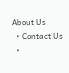About Us
  • Contact Us
  •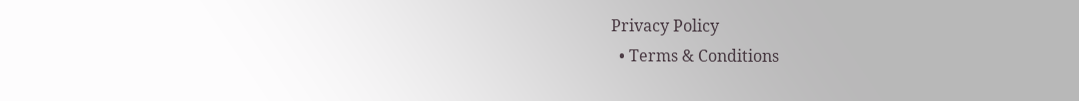Privacy Policy
  • Terms & Conditions